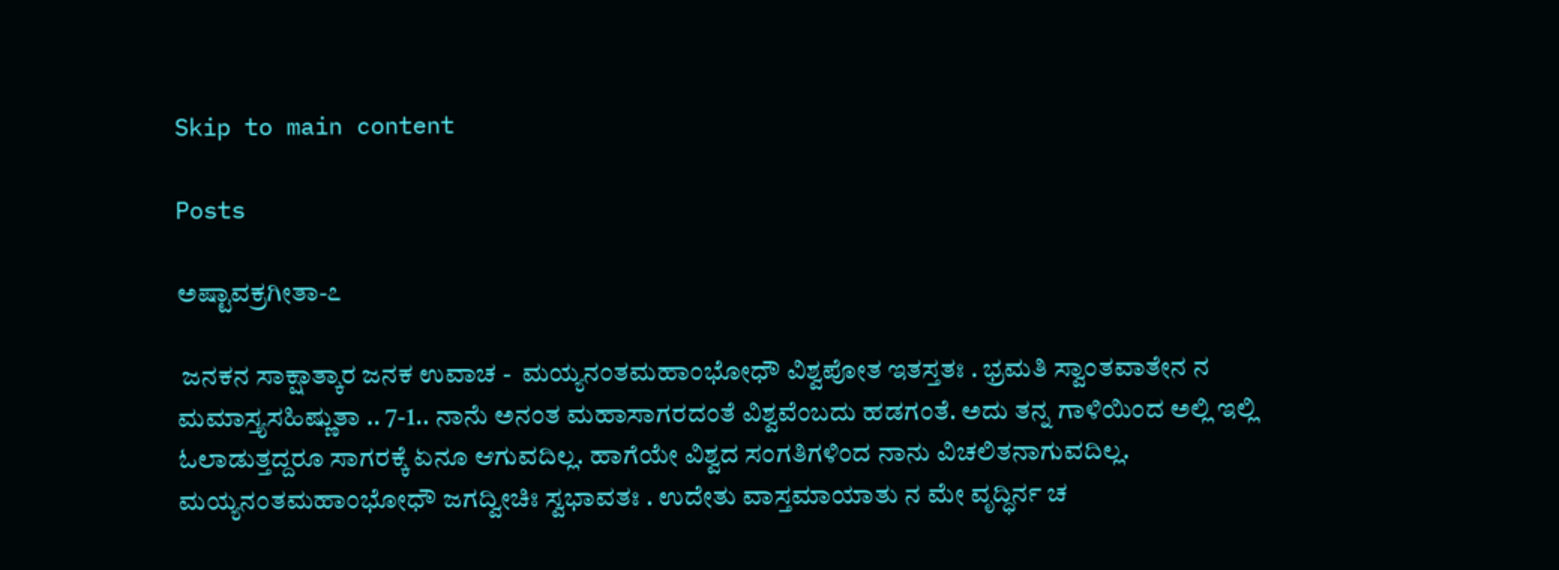Skip to main content

Posts

ಅಷ್ಟಾವಕ್ರಗೀತಾ-೭

 ಜನಕನ ಸಾಕ್ಷಾತ್ಕಾರ ಜನಕ ಉವಾಚ -  ಮಯ್ಯನಂತಮಹಾಂಭೋಧೌ ವಿಶ್ವಪೋತ ಇತಸ್ತತಃ . ಭ್ರಮತಿ ಸ್ವಾಂತವಾತೇನ ನ ಮಮಾಸ್ತ್ಯಸಹಿಷ್ಣುತಾ .. 7-1.. ನಾನೆು ಅನಂತ ಮಹಾಸಾಗರದಂತೆ ವಿಶ್ವವೆಂಬದು ಹಡಗಂತೆ. ಅದು ತನ್ನ ಗಾಳಿಯಿಂದ ಅಲ್ಲಿ ಇಲ್ಲಿ ಓಲಾಡುತ್ತದ್ದರೂ ಸಾಗರಕ್ಕೆ ಏನೂ ಆಗುವದಿಲ್ಲ. ಹಾಗೆಯೇ ವಿಶ್ವದ ಸಂಗತಿಗಳಿಂದ ನಾನು ವಿಚಲಿತನಾಗುವದಿಲ್ಲ.      ಮಯ್ಯನಂತಮಹಾಂಭೋಧೌ ಜಗದ್ವೀಚಿಃ ಸ್ವಭಾವತಃ . ಉದೇತು ವಾಸ್ತಮಾಯಾತು ನ ಮೇ ವೃದ್ಧಿರ್ನ ಚ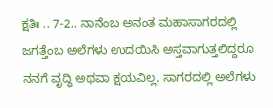ಕ್ಷತಿಃ .. 7-2.. ನಾನೆಂಬ ಅನಂತ ಮಹಾಸಾಗರದಲ್ಲಿ ಜಗತ್ತೆಂಬ ಅಲೆಗಳು ಉದಯಿಸಿ ಅಸ್ತವಾಗುತ್ತಲಿದ್ದರೂ ನನಗೆ ವೃದ್ಧಿ ಅಥವಾ ಕ್ಷಯವಿಲ್ಲ. ಸಾಗರದಲ್ಲಿ ಅಲೆಗಳು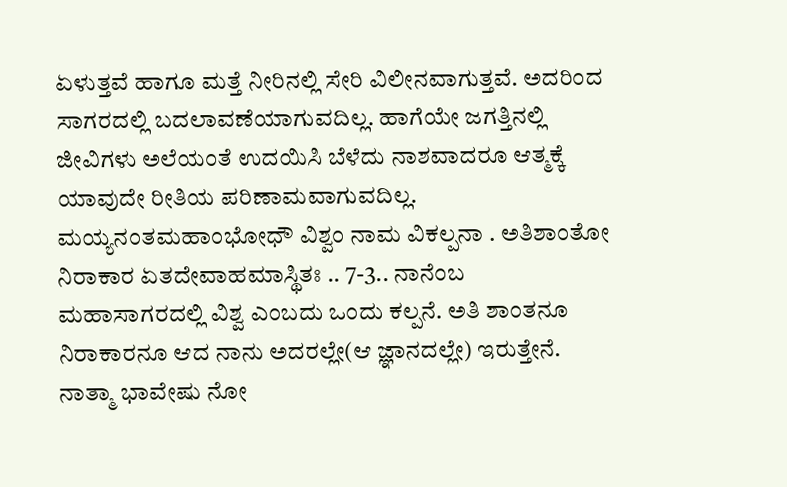ಏಳುತ್ತವೆ ಹಾಗೂ ಮತ್ತೆ ನೀರಿನಲ್ಲಿ ಸೇರಿ ವಿಲೀನವಾಗುತ್ತವೆ. ಅದರಿಂದ ಸಾಗರದಲ್ಲಿ ಬದಲಾವಣೆಯಾಗುವದಿಲ್ಲ. ಹಾಗೆಯೇ ಜಗತ್ತಿನಲ್ಲಿ ಜೀವಿಗಳು ಅಲೆಯಂತೆ ಉದಯಿಸಿ ಬೆಳೆದು ನಾಶವಾದರೂ ಆತ್ಮಕ್ಕೆ ಯಾವುದೇ ರೀತಿಯ ಪರಿಣಾಮವಾಗುವದಿಲ್ಲ.  ಮಯ್ಯನಂತಮಹಾಂಭೋಧೌ ವಿಶ್ವಂ ನಾಮ ವಿಕಲ್ಪನಾ . ಅತಿಶಾಂತೋ ನಿರಾಕಾರ ಏತದೇವಾಹಮಾಸ್ಥಿತಃ .. 7-3.. ನಾನೆಂಬ ಮಹಾಸಾಗರದಲ್ಲಿ ವಿಶ್ವ ಎಂಬದು ಒಂದು ಕಲ್ಪನೆ. ಅತಿ ಶಾಂತನೂ ನಿರಾಕಾರನೂ ಆದ ನಾನು ಅದರಲ್ಲೇ(ಆ ಜ್ಞಾನದಲ್ಲೇ) ಇರುತ್ತೇನೆ. ನಾತ್ಮಾ ಭಾವೇಷು ನೋ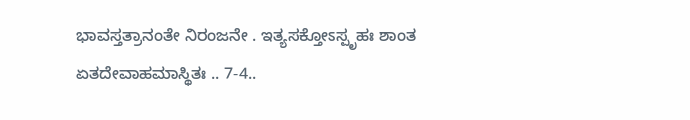ಭಾವಸ್ತತ್ರಾನಂತೇ ನಿರಂಜನೇ . ಇತ್ಯಸಕ್ತೋಽಸ್ಪೃಹಃ ಶಾಂತ ಏತದೇವಾಹಮಾಸ್ಥಿತಃ .. 7-4..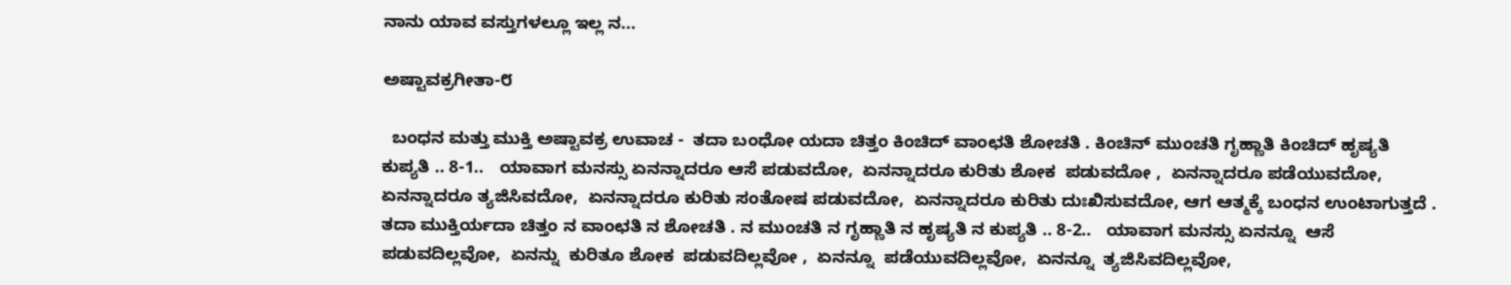ನಾನು ಯಾವ ವಸ್ತುಗಳಲ್ಲೂ ಇಲ್ಲ ನ...

ಅಷ್ಟಾವಕ್ರಗೀತಾ-೮

  ಬಂಧನ ಮತ್ತು ಮುಕ್ತಿ ಅಷ್ಟಾವಕ್ರ ಉವಾಚ -  ತದಾ ಬಂಧೋ ಯದಾ ಚಿತ್ತಂ ಕಿಂಚಿದ್ ವಾಂಛತಿ ಶೋಚತಿ . ಕಿಂಚಿನ್ ಮುಂಚತಿ ಗೃಹ್ಣಾತಿ ಕಿಂಚಿದ್ ಹೃಷ್ಯತಿ ಕುಪ್ಯತಿ .. 8-1..   ಯಾವಾಗ ಮನಸ್ಸು ಏನನ್ನಾದರೂ ಆಸೆ ಪಡುವದೋ,  ಏನನ್ನಾದರೂ ಕುರಿತು ಶೋಕ  ಪಡುವದೋ ,  ಏನನ್ನಾದರೂ ಪಡೆಯುವದೋ,  ಏನನ್ನಾದರೂ ತ್ಯಜಿಸಿವದೋ,  ಏನನ್ನಾದರೂ ಕುರಿತು ಸಂತೋಷ ಪಡುವದೋ,  ಏನನ್ನಾದರೂ ಕುರಿತು ದುಃಖಿಸುವದೋ, ಆಗ ಆತ್ಮಕ್ಕೆ ಬಂಧನ ಉಂಟಾಗುತ್ತದೆ .   ತದಾ ಮುಕ್ತಿರ್ಯದಾ ಚಿತ್ತಂ ನ ವಾಂಛತಿ ನ ಶೋಚತಿ . ನ ಮುಂಚತಿ ನ ಗೃಹ್ಣಾತಿ ನ ಹೃಷ್ಯತಿ ನ ಕುಪ್ಯತಿ .. 8-2..   ಯಾವಾಗ ಮನಸ್ಸು ಏನನ್ನೂ  ಆಸೆ ಪಡುವದಿಲ್ಲವೋ,  ಏನನ್ನು  ಕುರಿತೂ ಶೋಕ  ಪಡುವದಿಲ್ಲವೋ ,  ಏನನ್ನೂ  ಪಡೆಯುವದಿಲ್ಲವೋ,  ಏನನ್ನೂ  ತ್ಯಜಿಸಿವದಿಲ್ಲವೋ,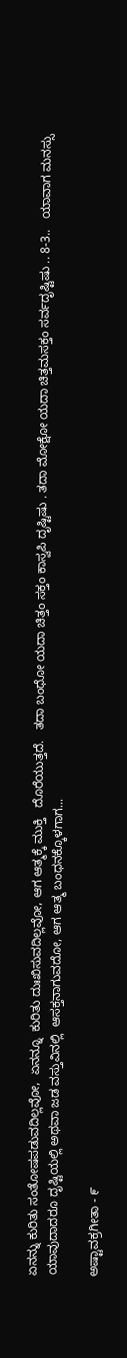ಏನನ್ನು ಕುರಿತು ಸಂತೋಷಪಡುವದಿಲ್ಲವೋ,  ಏನನ್ನೂ  ಕುರಿತು ದುಃಖಿಸುವದಿಲ್ಲವೋ, ಆಗ ಆತ್ಮಕ್ಕೆ ಮುಕ್ತಿ   ದೊರೆಯುತ್ತದೆ.   ತದಾ ಬಂಧೋ ಯದಾ ಚಿತ್ತಂ ಸಕ್ತಂ ಕಾಸ್ವಪಿ ದೃಷ್ಟಿಷು . ತದಾ ಮೋಕ್ಷೋ ಯದಾ ಚಿತ್ತಮಸಕ್ತಂ ಸರ್ವದೃಷ್ಟಿಷು .. 8-3..   ಯಾವಾಗ ಮನಸ್ಸು ಯಾವುದಾದರೂ ದೃಷ್ಟಿಯಲ್ಲಿ ಅಥವಾ ಜಡ ವಸ್ತುವಿನಲ್ಲಿ  ಆಸಕ್ತನಾಗುವದೋ, ಆಗ ಆತ್ಮ ಬಂಧನಕ್ಕೊಳಗಾಗ...

ಅಷ್ಟಾವಕ್ರಗೀತಾ - ೯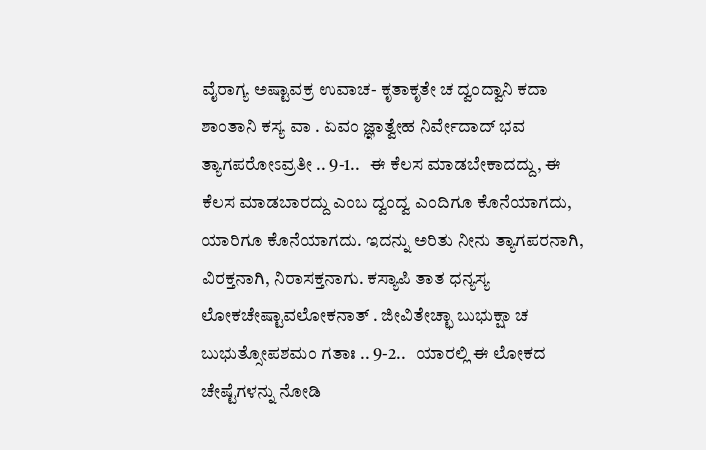ವೈರಾಗ್ಯ ಅಷ್ಟಾವಕ್ರ ಉವಾಚ- ಕೃತಾಕೃತೇ ಚ ದ್ವಂದ್ವಾನಿ ಕದಾ ಶಾಂತಾನಿ ಕಸ್ಯ ವಾ . ಏವಂ ಜ್ಞಾತ್ವೇಹ ನಿರ್ವೇದಾದ್ ಭವ ತ್ಯಾಗಪರೋಽವ್ರತೀ .. 9-1..   ಈ ಕೆಲಸ ಮಾಡಬೇಕಾದದ್ದು, ಈ ಕೆಲಸ ಮಾಡಬಾರದ್ದು ಎಂಬ ದ್ವಂದ್ವ ಎಂದಿಗೂ ಕೊನೆಯಾಗದು, ಯಾರಿಗೂ ಕೊನೆಯಾಗದು. ಇದನ್ನು ಅರಿತು ನೀನು ತ್ಯಾಗಪರನಾಗಿ, ವಿರಕ್ತನಾಗಿ, ನಿರಾಸಕ್ತನಾಗು. ಕಸ್ಯಾಪಿ ತಾತ ಧನ್ಯಸ್ಯ ಲೋಕಚೇಷ್ಟಾವಲೋಕನಾತ್ . ಜೀವಿತೇಚ್ಛಾ ಬುಭುಕ್ಷಾ ಚ ಬುಭುತ್ಸೋಪಶಮಂ ಗತಾಃ .. 9-2..   ಯಾರಲ್ಲಿ ಈ ಲೋಕದ ಚೇಷ್ಟೆಗಳನ್ನು ನೋಡಿ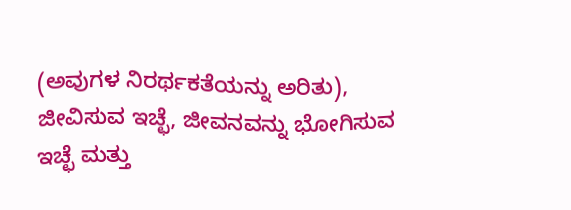(ಅವುಗಳ ನಿರರ್ಥಕತೆಯನ್ನು ಅರಿತು), ಜೀವಿಸುವ ಇಚ್ಛೆ, ಜೀವನವನ್ನು ಭೋಗಿಸುವ ಇಚ್ಛೆ ಮತ್ತು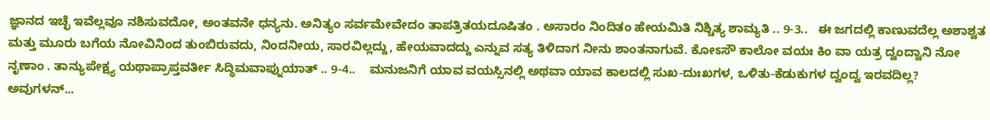ಜ್ಞಾನದ ಇಚ್ಛೆ ಇವೆಲ್ಲವೂ ನಶಿಸುವದೋ, ಅಂತವನೇ ಧನ್ಯನು. ಅನಿತ್ಯಂ ಸರ್ವಮೇವೇದಂ ತಾಪತ್ರಿತಯದೂಷಿತಂ . ಅಸಾರಂ ನಿಂದಿತಂ ಹೇಯಮಿತಿ ನಿಶ್ಚಿತ್ಯ ಶಾಮ್ಯತಿ .. 9-3..   ಈ ಜಗದಲ್ಲಿ ಕಾಣುವದೆಲ್ಲ ಅಶಾಶ್ವತ ಮತ್ತು ಮೂರು ಬಗೆಯ ನೋವಿನಿಂದ ತುಂಬಿರುವದು, ನಿಂದನೀಯ, ಸಾರವಿಲ್ಲದ್ದು, ಹೇಯವಾದದ್ದು ಎನ್ನುವ ಸತ್ಯ ತಿಳಿದಾಗ ನೀನು ಶಾಂತನಾಗುವೆ. ಕೋಽಸೌ ಕಾಲೋ ವಯಃ ಕಿಂ ವಾ ಯತ್ರ ದ್ವಂದ್ವಾನಿ ನೋ ನೃಣಾಂ . ತಾನ್ಯುಪೇಕ್ಷ್ಯ ಯಥಾಪ್ರಾಪ್ತವರ್ತೀ ಸಿದ್ಧಿಮವಾಪ್ನುಯಾತ್ .. 9-4..    ಮನುಜನಿಗೆ ಯಾವ ವಯಸ್ಸಿನಲ್ಲಿ ಅಥವಾ ಯಾವ ಕಾಲದಲ್ಲಿ ಸುಖ-ದುಃಖಗಳ, ಒಳಿತು-ಕೆಡುಕುಗಳ ದ್ವಂದ್ವ ಇರವದಿಲ್ಲ? ಅವುಗಳನ್...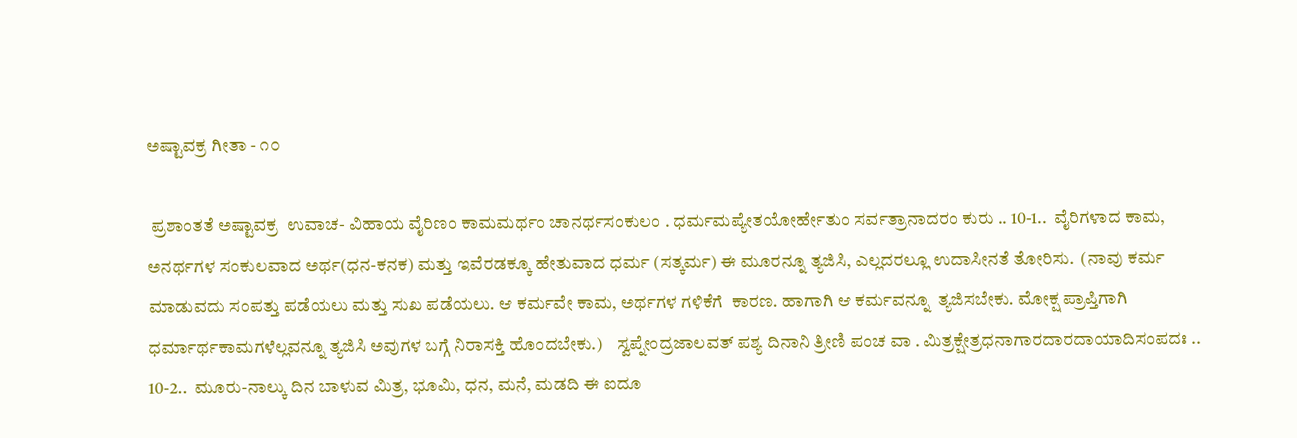ಅಷ್ಟಾವಕ್ರ ಗೀತಾ - ೧೦

 ಪ್ರಶಾಂತತೆ ಅಷ್ಟಾವಕ್ರ  ಉವಾಚ- ವಿಹಾಯ ವೈರಿಣಂ ಕಾಮಮರ್ಥಂ ಚಾನರ್ಥಸಂಕುಲಂ . ಧರ್ಮಮಪ್ಯೇತಯೋರ್ಹೇತುಂ ಸರ್ವತ್ರಾನಾದರಂ ಕುರು .. 10-1..  ವೈರಿಗಳಾದ ಕಾಮ, ಅನರ್ಥಗಳ ಸಂಕುಲವಾದ ಅರ್ಥ(ಧನ-ಕನಕ) ಮತ್ತು ಇವೆರಡಕ್ಕೂ ಹೇತುವಾದ ಧರ್ಮ (ಸತ್ಕರ್ಮ) ಈ ಮೂರನ್ನೂ ತ್ಯಜಿಸಿ, ಎಲ್ಲದರಲ್ಲೂ ಉದಾಸೀನತೆ ತೋರಿಸು.  (ನಾವು ಕರ್ಮ ಮಾಡುವದು ಸಂಪತ್ತು ಪಡೆಯಲು ಮತ್ತು ಸುಖ ಪಡೆಯಲು. ಆ ಕರ್ಮವೇ ಕಾಮ, ಅರ್ಥಗಳ ಗಳಿಕೆಗೆ  ಕಾರಣ. ಹಾಗಾಗಿ ಆ ಕರ್ಮವನ್ನೂ  ತ್ಯಜಿಸಬೇಕು. ಮೋಕ್ಷ ಪ್ರಾಪ್ತಿಗಾಗಿ ಧರ್ಮಾರ್ಥಕಾಮಗಳೆಲ್ಲವನ್ನೂ ತ್ಯಜಿಸಿ ಅವುಗಳ ಬಗ್ಗೆ ನಿರಾಸಕ್ತಿ ಹೊಂದಬೇಕು.)    ಸ್ವಪ್ನೇಂದ್ರಜಾಲವತ್ ಪಶ್ಯ ದಿನಾನಿ ತ್ರೀಣಿ ಪಂಚ ವಾ . ಮಿತ್ರಕ್ಷೇತ್ರಧನಾಗಾರದಾರದಾಯಾದಿಸಂಪದಃ .. 10-2..  ಮೂರು-ನಾಲ್ಕು ದಿನ ಬಾಳುವ ಮಿತ್ರ, ಭೂಮಿ, ಧನ, ಮನೆ, ಮಡದಿ ಈ ಐದೂ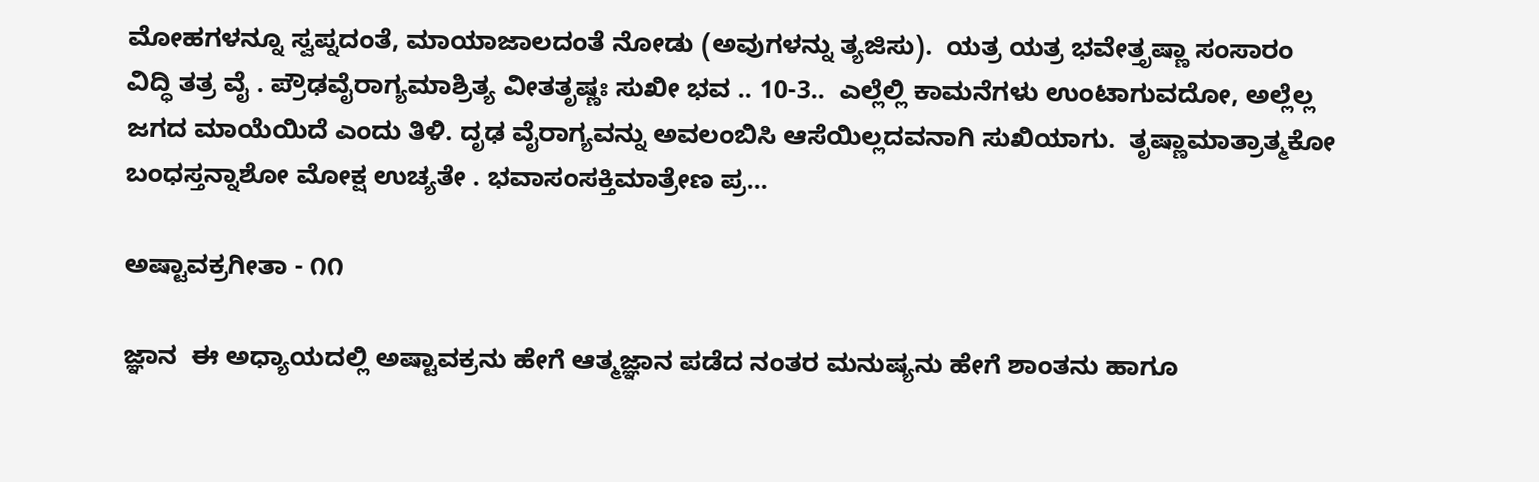ಮೋಹಗಳನ್ನೂ ಸ್ವಪ್ನದಂತೆ, ಮಾಯಾಜಾಲದಂತೆ ನೋಡು (ಅವುಗಳನ್ನು ತ್ಯಜಿಸು).  ಯತ್ರ ಯತ್ರ ಭವೇತ್ತೃಷ್ಣಾ ಸಂಸಾರಂ ವಿದ್ಧಿ ತತ್ರ ವೈ . ಪ್ರೌಢವೈರಾಗ್ಯಮಾಶ್ರಿತ್ಯ ವೀತತೃಷ್ಣಃ ಸುಖೀ ಭವ .. 10-3..  ಎಲ್ಲೆಲ್ಲಿ ಕಾಮನೆಗಳು ಉಂಟಾಗುವದೋ, ಅಲ್ಲೆಲ್ಲ ಜಗದ ಮಾಯೆಯಿದೆ ಎಂದು ತಿಳಿ. ದೃಢ ವೈರಾಗ್ಯವನ್ನು ಅವಲಂಬಿಸಿ ಆಸೆಯಿಲ್ಲದವನಾಗಿ ಸುಖಿಯಾಗು.  ತೃಷ್ಣಾಮಾತ್ರಾತ್ಮಕೋ ಬಂಧಸ್ತನ್ನಾಶೋ ಮೋಕ್ಷ ಉಚ್ಯತೇ . ಭವಾಸಂಸಕ್ತಿಮಾತ್ರೇಣ ಪ್ರ...

ಅಷ್ಟಾವಕ್ರಗೀತಾ - ೧೧

ಜ್ಞಾನ  ಈ ಅಧ್ಯಾಯದಲ್ಲಿ ಅಷ್ಟಾವಕ್ರನು ಹೇಗೆ ಆತ್ಮಜ್ಞಾನ ಪಡೆದ ನಂತರ ಮನುಷ್ಯನು ಹೇಗೆ ಶಾಂತನು ಹಾಗೂ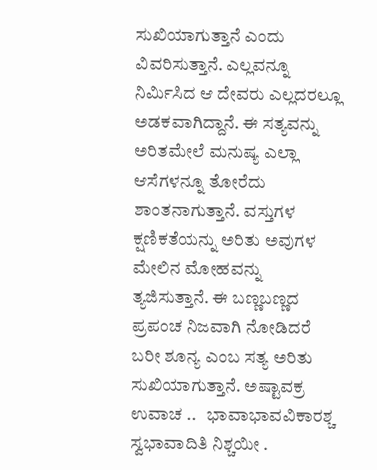ಸುಖಿಯಾಗುತ್ತಾನೆ ಎಂದು ವಿವರಿಸುತ್ತಾನೆ. ಎಲ್ಲವನ್ನೂ ನಿರ್ಮಿಸಿದ ಆ ದೇವರು ಎಲ್ಲದರಲ್ಲೂ ಅಡಕವಾಗಿದ್ದಾನೆ. ಈ ಸತ್ಯವನ್ನು ಅರಿತಮೇಲೆ ಮನುಷ್ಯ ಎಲ್ಲಾ ಆಸೆಗಳನ್ನೂ ತೋರೆದು ಶಾಂತನಾಗುತ್ತಾನೆ. ವಸ್ತುಗಳ ಕ್ಷಣಿಕತೆಯನ್ನು ಅರಿತು ಅವುಗಳ ಮೇಲಿನ ಮೋಹವನ್ನು ತ್ಯಜಿಸುತ್ತಾನೆ. ಈ ಬಣ್ಣಬಣ್ಣದ ಪ್ರಪಂಚ ನಿಜವಾಗಿ ನೋಡಿದರೆ ಬರೀ ಶೂನ್ಯ ಎಂಬ ಸತ್ಯ ಅರಿತು ಸುಖಿಯಾಗುತ್ತಾನೆ. ಅಷ್ಟಾವಕ್ರ ಉವಾಚ ..   ಭಾವಾಭಾವವಿಕಾರಶ್ಚ ಸ್ವಭಾವಾದಿತಿ ನಿಶ್ಚಯೀ .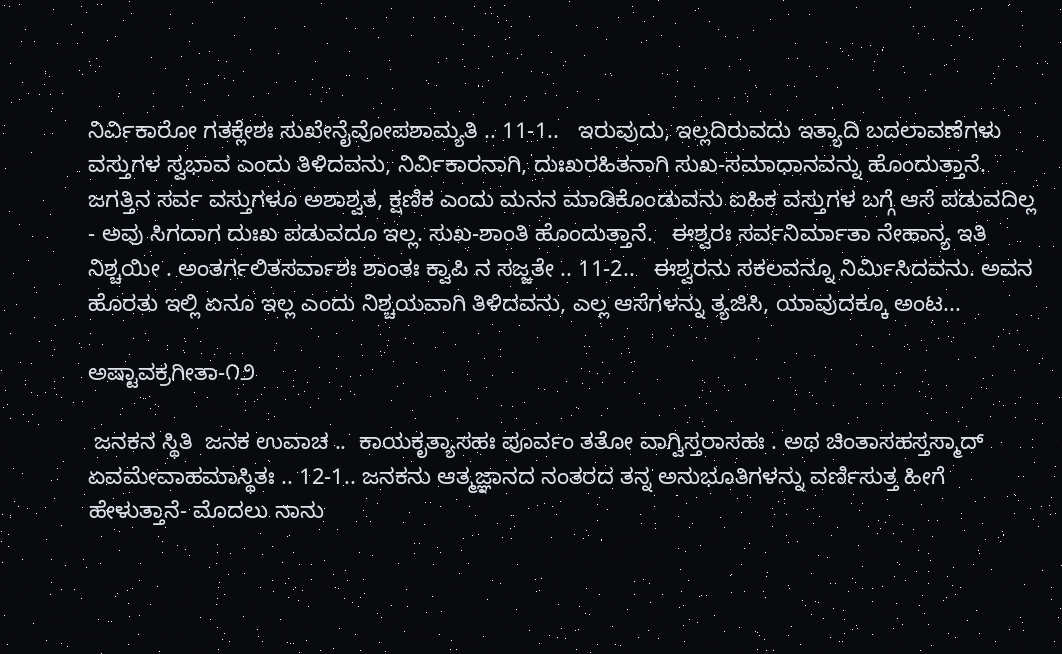ನಿರ್ವಿಕಾರೋ ಗತಕ್ಲೇಶಃ ಸುಖೇನೈವೋಪಶಾಮ್ಯತಿ .. 11-1..   ಇರುವುದು, ಇಲ್ಲದಿರುವದು ಇತ್ಯಾದಿ ಬದಲಾವಣೆಗಳು ವಸ್ತುಗಳ ಸ್ವಭಾವ ಎಂದು ತಿಳಿದವನು, ನಿರ್ವಿಕಾರನಾಗಿ, ದುಃಖರಹಿತನಾಗಿ ಸುಖ-ಸಮಾಧಾನವನ್ನು ಹೊಂದುತ್ತಾನೆ. ಜಗತ್ತಿನ ಸರ್ವ ವಸ್ತುಗಳೂ ಅಶಾಶ್ವತ, ಕ್ಷಣಿಕ ಎಂದು ಮನನ ಮಾಡಿಕೊಂಡುವನು ಐಹಿಕ ವಸ್ತುಗಳ ಬಗ್ಗೆ ಆಸೆ ಪಡುವದಿಲ್ಲ - ಅವು ಸಿಗದಾಗ ದುಃಖ ಪಡುವದೂ ಇಲ್ಲ. ಸುಖ-ಶಾಂತಿ ಹೊಂದುತ್ತಾನೆ.   ಈಶ್ವರಃ ಸರ್ವನಿರ್ಮಾತಾ ನೇಹಾನ್ಯ ಇತಿ ನಿಶ್ಚಯೀ . ಅಂತರ್ಗಲಿತಸರ್ವಾಶಃ ಶಾಂತಃ ಕ್ವಾಪಿ ನ ಸಜ್ಜತೇ .. 11-2..   ಈಶ್ವರನು ಸಕಲವನ್ನೂ ನಿರ್ಮಿಸಿದವನು. ಅವನ ಹೊರತು ಇಲ್ಲಿ ಏನೂ ಇಲ್ಲ ಎಂದು ನಿಶ್ಚಯವಾಗಿ ತಿಳಿದವನು, ಎಲ್ಲ ಆಸೆಗಳನ್ನು ತ್ಯಜಿಸಿ, ಯಾವುದಕ್ಕೂ ಅಂಟ...

ಅಷ್ಟಾವಕ್ರಗೀತಾ-೧೨

 ಜನಕನ ಸ್ಥಿತಿ  ಜನಕ ಉವಾಚ ..  ಕಾಯಕೃತ್ಯಾಸಹಃ ಪೂರ್ವಂ ತತೋ ವಾಗ್ವಿಸ್ತರಾಸಹಃ . ಅಥ ಚಿಂತಾಸಹಸ್ತಸ್ಮಾದ್ ಏವಮೇವಾಹಮಾಸ್ಥಿತಃ .. 12-1.. ಜನಕನು ಆತ್ಮಜ್ಞಾನದ ನಂತರದ ತನ್ನ ಅನುಭೂತಿಗಳನ್ನು ವರ್ಣಿಸುತ್ತ ಹೀಗೆ ಹೇಳುತ್ತಾನೆ- ಮೊದಲು ನಾನು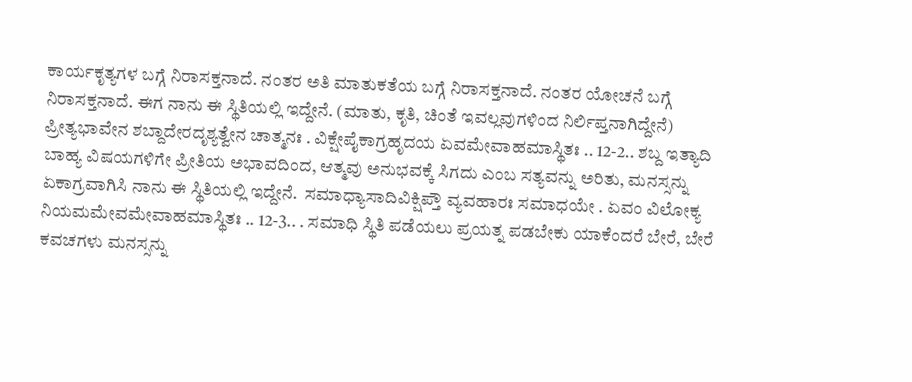ಕಾರ್ಯಕೃತ್ಯಗಳ ಬಗ್ಗೆ ನಿರಾಸಕ್ತನಾದೆ. ನಂತರ ಅತಿ ಮಾತುಕತೆಯ ಬಗ್ಗೆ ನಿರಾಸಕ್ತನಾದೆ. ನಂತರ ಯೋಚನೆ ಬಗ್ಗೆ ನಿರಾಸಕ್ತನಾದೆ. ಈಗ ನಾನು ಈ ಸ್ಥಿತಿಯಲ್ಲಿ ಇದ್ದೇನೆ. (ಮಾತು, ಕೃತಿ, ಚಿಂತೆ ಇವಲ್ಲವುಗಳಿಂದ ನಿರ್ಲಿಪ್ತನಾಗಿದ್ದೇನೆ) ಪ್ರೀತ್ಯಭಾವೇನ ಶಬ್ದಾದೇರದೃಶ್ಯತ್ವೇನ ಚಾತ್ಮನಃ . ವಿಕ್ಷೇಪೈಕಾಗ್ರಹೃದಯ ಏವಮೇವಾಹಮಾಸ್ಥಿತಃ .. 12-2.. ಶಬ್ದ ಇತ್ಯಾದಿ ಬಾಹ್ಯ ವಿಷಯಗಳಿಗೇ ಪ್ರೀತಿಯ ಅಭಾವದಿಂದ, ಆತ್ಮವು ಅನುಭವಕ್ಕೆ ಸಿಗದು ಎಂಬ ಸತ್ಯವನ್ನು ಅರಿತು, ಮನಸ್ಸನ್ನು ಏಕಾಗ್ರವಾಗಿಸಿ ನಾನು ಈ ಸ್ಥಿತಿಯಲ್ಲಿ ಇದ್ದೇನೆ.  ಸಮಾಧ್ಯಾಸಾದಿವಿಕ್ಷಿಪ್ತೌ ವ್ಯವಹಾರಃ ಸಮಾಧಯೇ . ಏವಂ ವಿಲೋಕ್ಯ ನಿಯಮಮೇವಮೇವಾಹಮಾಸ್ಥಿತಃ .. 12-3.. . ಸಮಾಧಿ ಸ್ಥಿತಿ ಪಡೆಯಲು ಪ್ರಯತ್ನ ಪಡಬೇಕು ಯಾಕೆಂದರೆ ಬೇರೆ, ಬೇರೆ ಕವಚಗಳು ಮನಸ್ಸನ್ನು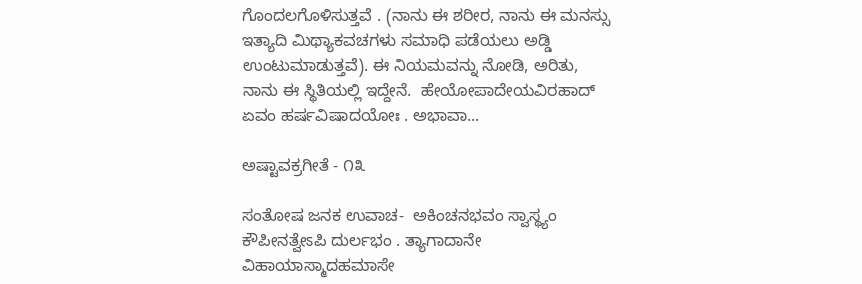ಗೊಂದಲಗೊಳಿಸುತ್ತವೆ . (ನಾನು ಈ ಶರೀರ, ನಾನು ಈ ಮನಸ್ಸು ಇತ್ಯಾದಿ ಮಿಥ್ಯಾಕವಚಗಳು ಸಮಾಧಿ ಪಡೆಯಲು ಅಡ್ಡಿ ಉಂಟುಮಾಡುತ್ತವೆ). ಈ ನಿಯಮವನ್ನು ನೋಡಿ, ಅರಿತು, ನಾನು ಈ ಸ್ಥಿತಿಯಲ್ಲಿ ಇದ್ದೇನೆ.  ಹೇಯೋಪಾದೇಯವಿರಹಾದ್ ಏವಂ ಹರ್ಷವಿಷಾದಯೋಃ . ಅಭಾವಾ...

ಅಷ್ಟಾವಕ್ರಗೀತೆ - ೧೩

ಸಂತೋಷ ಜನಕ ಉವಾಚ-  ಅಕಿಂಚನಭವಂ ಸ್ವಾಸ್ಥ್ಯಂ ಕೌಪೀನತ್ವೇಽಪಿ ದುರ್ಲಭಂ . ತ್ಯಾಗಾದಾನೇ ವಿಹಾಯಾಸ್ಮಾದಹಮಾಸೇ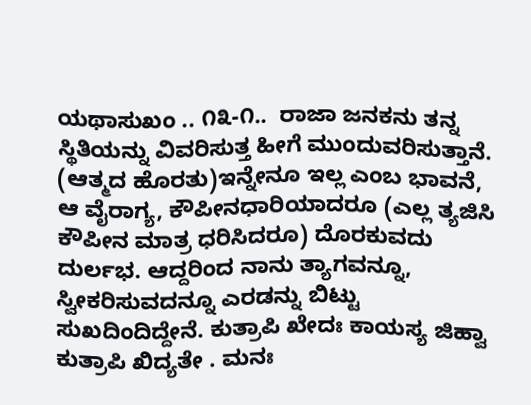ಯಥಾಸುಖಂ .. ೧೩-೧..  ರಾಜಾ ಜನಕನು ತನ್ನ ಸ್ಥಿತಿಯನ್ನು ವಿವರಿಸುತ್ತ ಹೀಗೆ ಮುಂದುವರಿಸುತ್ತಾನೆ. (ಆತ್ಮದ ಹೊರತು)ಇನ್ನೇನೂ ಇಲ್ಲ ಎಂಬ ಭಾವನೆ, ಆ ವೈರಾಗ್ಯ, ಕೌಪೀನಧಾರಿಯಾದರೂ (ಎಲ್ಲ ತ್ಯಜಿಸಿ ಕೌಪೀನ ಮಾತ್ರ ಧರಿಸಿದರೂ) ದೊರಕುವದು ದುರ್ಲಭ. ಆದ್ದರಿಂದ ನಾನು ತ್ಯಾಗವನ್ನೂ, ಸ್ವೀಕರಿಸುವದನ್ನೂ ಎರಡನ್ನು ಬಿಟ್ಟು ಸುಖದಿಂದಿದ್ದೇನೆ. ಕುತ್ರಾಪಿ ಖೇದಃ ಕಾಯಸ್ಯ ಜಿಹ್ವಾ ಕುತ್ರಾಪಿ ಖಿದ್ಯತೇ . ಮನಃ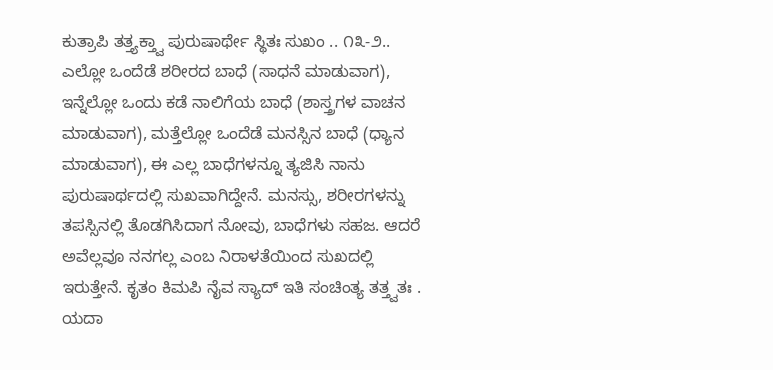ಕುತ್ರಾಪಿ ತತ್ತ್ಯಕ್ತ್ವಾ ಪುರುಷಾರ್ಥೇ ಸ್ಥಿತಃ ಸುಖಂ .. ೧೩-೨..  ಎಲ್ಲೋ ಒಂದೆಡೆ ಶರೀರದ ಬಾಧೆ (ಸಾಧನೆ ಮಾಡುವಾಗ), ಇನ್ನೆಲ್ಲೋ ಒಂದು ಕಡೆ ನಾಲಿಗೆಯ ಬಾಧೆ (ಶಾಸ್ತ್ರಗಳ ವಾಚನ ಮಾಡುವಾಗ), ಮತ್ತೆಲ್ಲೋ ಒಂದೆಡೆ ಮನಸ್ಸಿನ ಬಾಧೆ (ಧ್ಯಾನ ಮಾಡುವಾಗ), ಈ ಎಲ್ಲ ಬಾಧೆಗಳನ್ನೂ ತ್ಯಜಿಸಿ ನಾನು ಪುರುಷಾರ್ಥದಲ್ಲಿ ಸುಖವಾಗಿದ್ದೇನೆ. ಮನಸ್ಸು, ಶರೀರಗಳನ್ನು ತಪಸ್ಸಿನಲ್ಲಿ ತೊಡಗಿಸಿದಾಗ ನೋವು, ಬಾಧೆಗಳು ಸಹಜ. ಆದರೆ ಅವೆಲ್ಲವೂ ನನಗಲ್ಲ ಎಂಬ ನಿರಾಳತೆಯಿಂದ ಸುಖದಲ್ಲಿ ಇರುತ್ತೇನೆ. ಕೃತಂ ಕಿಮಪಿ ನೈವ ಸ್ಯಾದ್ ಇತಿ ಸಂಚಿಂತ್ಯ ತತ್ತ್ವತಃ . ಯದಾ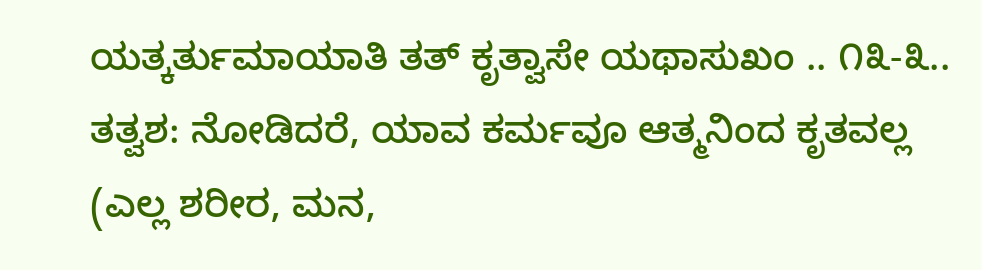ಯತ್ಕರ್ತುಮಾಯಾತಿ ತತ್ ಕೃತ್ವಾಸೇ ಯಥಾಸುಖಂ .. ೧೩-೩..  ತತ್ವಶ: ನೋಡಿದರೆ, ಯಾವ ಕರ್ಮವೂ ಆತ್ಮನಿಂದ ಕೃತವಲ್ಲ (ಎಲ್ಲ ಶರೀರ, ಮನ,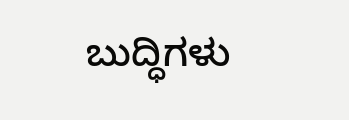ಬುದ್ಧಿಗಳು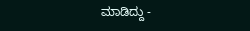ಮಾಡಿದ್ದು -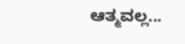ಆತ್ಮವಲ್ಲ...